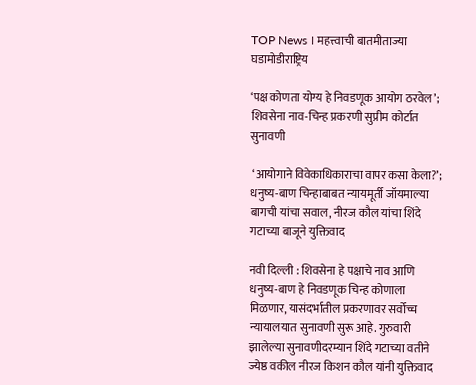TOP News । महत्त्वाची बातमीताज्या घडामोडीराष्ट्रिय

‘पक्ष कोणता योग्य हे निवडणूक आयोग ठरवेल’; शिवसेना नाव-चिन्ह प्रकरणी सुप्रीम कोर्टात सुनावणी

 ‘आयोगाने विवेकाधिकाराचा वापर कसा केला?’; धनुष्य-बाण चिन्हाबाबत न्यायमूर्ती जॉयमाल्या बागची यांचा सवाल, नीरज कौल यांचा शिंदे गटाच्या बाजूने युक्तिवाद

नवी दिल्ली : शिवसेना हे पक्षाचे नाव आणि धनुष्य-बाण हे निवडणूक चिन्ह कोणाला मिळणार, यासंदर्भातील प्रकरणावर सर्वोच्च न्यायालयात सुनावणी सुरू आहे. गुरुवारी झालेल्या सुनावणीदरम्यान शिंदे गटाच्या वतीने ज्येष्ठ वकील नीरज किशन कौल यांनी युक्तिवाद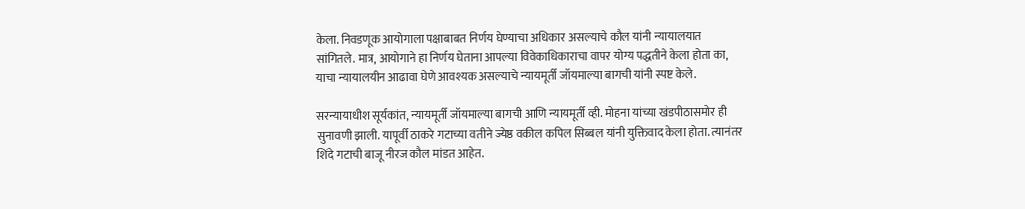केला. निवडणूक आयोगाला पक्षाबाबत निर्णय घेण्याचा अधिकार असल्याचे कौल यांनी न्यायालयात सांगितले. मात्र, आयोगाने हा निर्णय घेताना आपल्या विवेकाधिकाराचा वापर योग्य पद्धतीने केला होता का, याचा न्यायालयीन आढावा घेणे आवश्यक असल्याचे न्यायमूर्ती जॉयमाल्या बागची यांनी स्पष्ट केले.

सरन्यायाधीश सूर्यकांत, न्यायमूर्ती जॉयमाल्या बागची आणि न्यायमूर्ती व्ही. मोहना यांच्या खंडपीठासमोर ही सुनावणी झाली. यापूर्वी ठाकरे गटाच्या वतीने ज्येष्ठ वकील कपिल सिब्बल यांनी युक्तिवाद केला होता. त्यानंतर शिंदे गटाची बाजू नीरज कौल मांडत आहेत.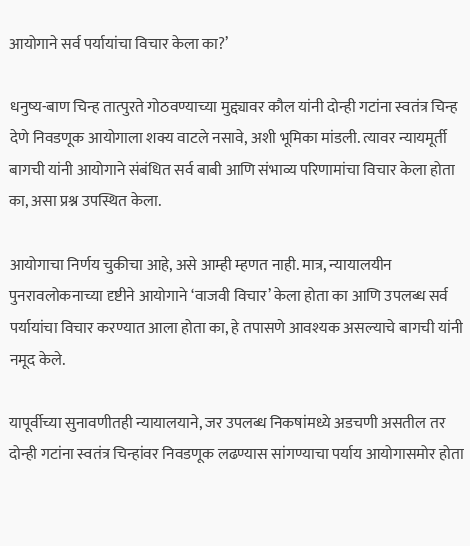आयोगाने सर्व पर्यायांचा विचार केला का?’

धनुष्य-बाण चिन्ह तात्पुरते गोठवण्याच्या मुद्द्यावर कौल यांनी दोन्ही गटांना स्वतंत्र चिन्ह देणे निवडणूक आयोगाला शक्य वाटले नसावे, अशी भूमिका मांडली. त्यावर न्यायमूर्ती बागची यांनी आयोगाने संबंधित सर्व बाबी आणि संभाव्य परिणामांचा विचार केला होता का, असा प्रश्न उपस्थित केला.

आयोगाचा निर्णय चुकीचा आहे, असे आम्ही म्हणत नाही. मात्र, न्यायालयीन पुनरावलोकनाच्या दृष्टीने आयोगाने ‘वाजवी विचार’ केला होता का आणि उपलब्ध सर्व पर्यायांचा विचार करण्यात आला होता का, हे तपासणे आवश्यक असल्याचे बागची यांनी नमूद केले.

यापूर्वीच्या सुनावणीतही न्यायालयाने, जर उपलब्ध निकषांमध्ये अडचणी असतील तर दोन्ही गटांना स्वतंत्र चिन्हांवर निवडणूक लढण्यास सांगण्याचा पर्याय आयोगासमोर होता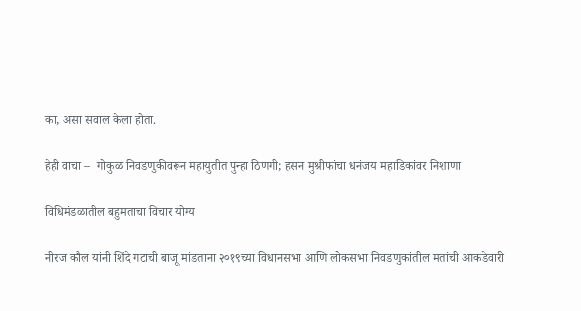का, असा सवाल केला होता.

हेही वाचा –  गोकुळ निवडणुकीवरून महायुतीत पुन्हा ठिणगी; हसन मुश्रीफांचा धनंजय महाडिकांवर निशाणा

विधिमंडळातील बहुमताचा विचार योग्य

नीरज कौल यांनी शिंदे गटाची बाजू मांडताना २०१९च्या विधानसभा आणि लोकसभा निवडणुकांतील मतांची आकडेवारी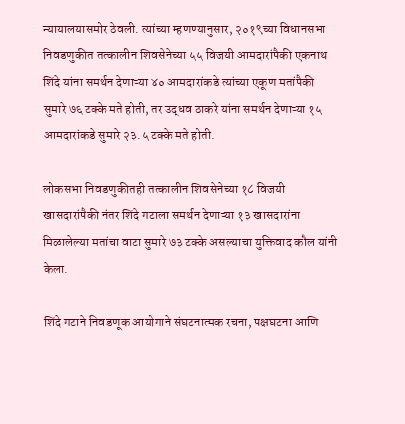न्यायालयासमोर ठेवली. त्यांच्या म्हणण्यानुसार, २०१९च्या विधानसभा निवडणुकीत तत्कालीन शिवसेनेच्या ५५ विजयी आमदारांपैकी एकनाथ शिंदे यांना समर्थन देणाऱ्या ४० आमदारांकडे त्यांच्या एकूण मतांपैकी सुमारे ७६ टक्के मते होती, तर उद्धव ठाकरे यांना समर्थन देणाऱ्या १५ आमदारांकडे सुमारे २३.५ टक्के मते होती.

लोकसभा निवडणुकीतही तत्कालीन शिवसेनेच्या १८ विजयी खासदारांपैकी नंतर शिंदे गटाला समर्थन देणाऱ्या १३ खासदारांना मिळालेल्या मतांचा वाटा सुमारे ७३ टक्के असल्याचा युक्तिवाद कौल यांनी केला.

शिंदे गटाने निवडणूक आयोगाने संघटनात्मक रचना, पक्षघटना आणि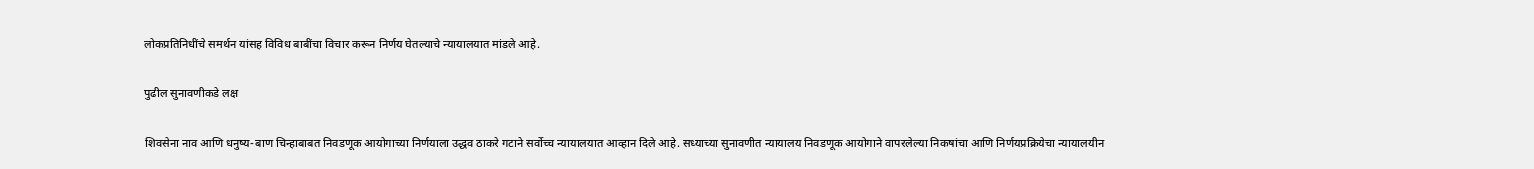लोकप्रतिनिधींचे समर्थन यांसह विविध बाबींचा विचार करून निर्णय घेतल्याचे न्यायालयात मांडले आहे.

पुढील सुनावणीकडे लक्ष

शिवसेना नाव आणि धनुष्य-बाण चिन्हाबाबत निवडणूक आयोगाच्या निर्णयाला उद्धव ठाकरे गटाने सर्वोच्च न्यायालयात आव्हान दिले आहे. सध्याच्या सुनावणीत न्यायालय निवडणूक आयोगाने वापरलेल्या निकषांचा आणि निर्णयप्रक्रियेचा न्यायालयीन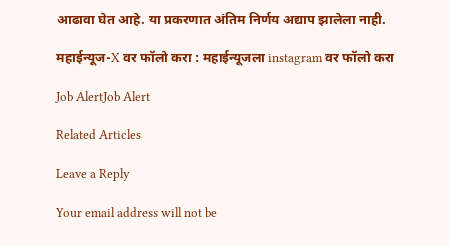आढावा घेत आहे. या प्रकरणात अंतिम निर्णय अद्याप झालेला नाही.

महाईन्यूज-X वर फॉलो करा : महाईन्यूजला instagram वर फॉलो करा

Job AlertJob Alert

Related Articles

Leave a Reply

Your email address will not be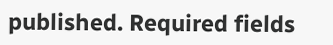published. Required fields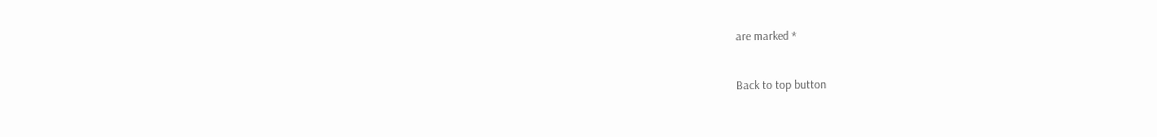are marked *

Back to top button